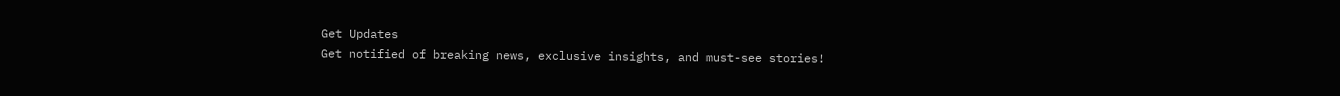Get Updates
Get notified of breaking news, exclusive insights, and must-see stories!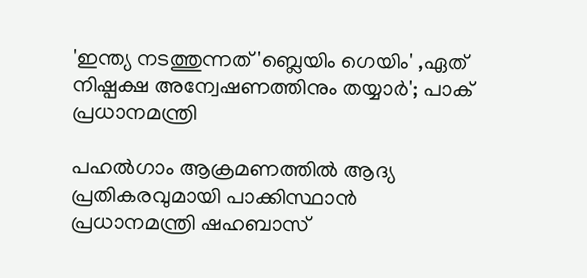'ഇന്ത്യ നടത്തുന്നത് 'ബ്ലെയിം ഗെയിം' ,ഏത് നിഷ്പക്ഷ അന്വേഷണത്തിനും തയ്യാർ'; പാക് പ്രധാനമന്ത്രി

പഹൽഗാം ആക്രമണത്തിൽ ആദ്യ പ്രതികരവുമായി പാക്കിസ്ഥാൻ പ്രധാനമന്ത്രി ഷഹബാസ്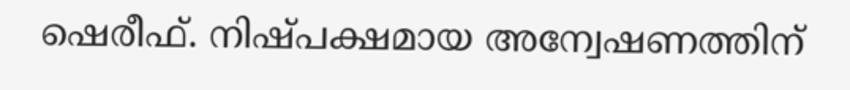ഷെരീഫ്. നിഷ്പക്ഷമായ അന്വേഷണത്തിന്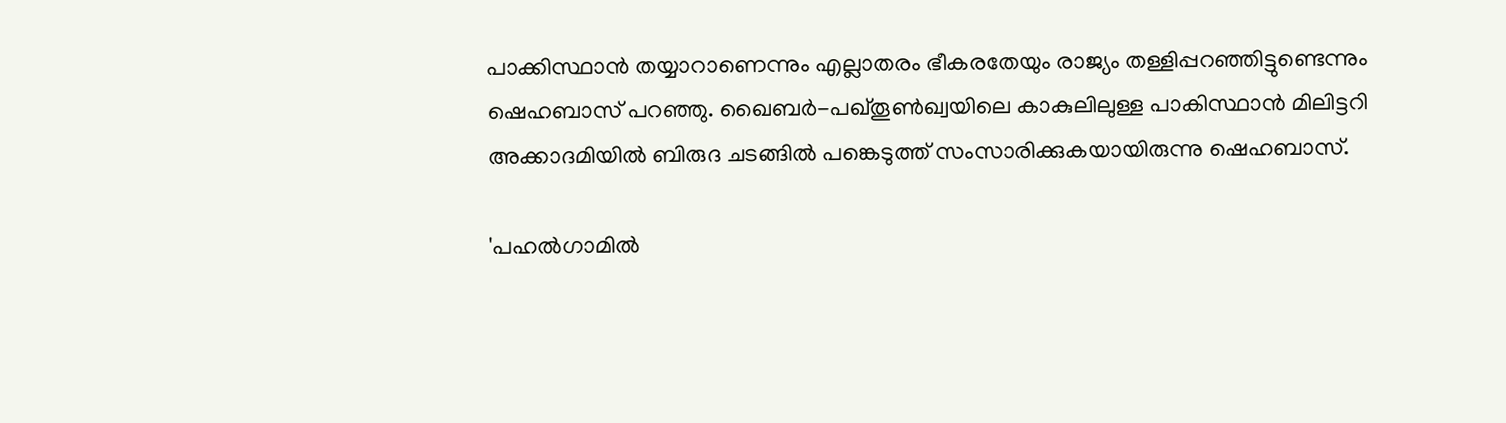പാക്കിസ്ഥാൻ തയ്യാറാണെന്നും എല്ലാതരം ഭീകരതേയും രാജ്യം തള്ളിപ്പറഞ്ഞിട്ടുണ്ടെന്നും ഷെഹബാസ് പറഞ്ഞു. ഖൈബർ-പഖ്തൂൺഖ്വയിലെ കാകുലിലുള്ള പാകിസ്ഥാൻ മിലിട്ടറി അക്കാദമിയിൽ ബിരുദ ചടങ്ങിൽ പങ്കെടുത്ത് സംസാരിക്കുകയായിരുന്നു ഷെഹബാസ്.

'പഹൽഗാമിൽ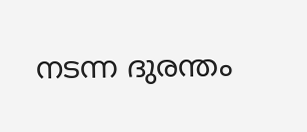നടന്ന ദുരന്തം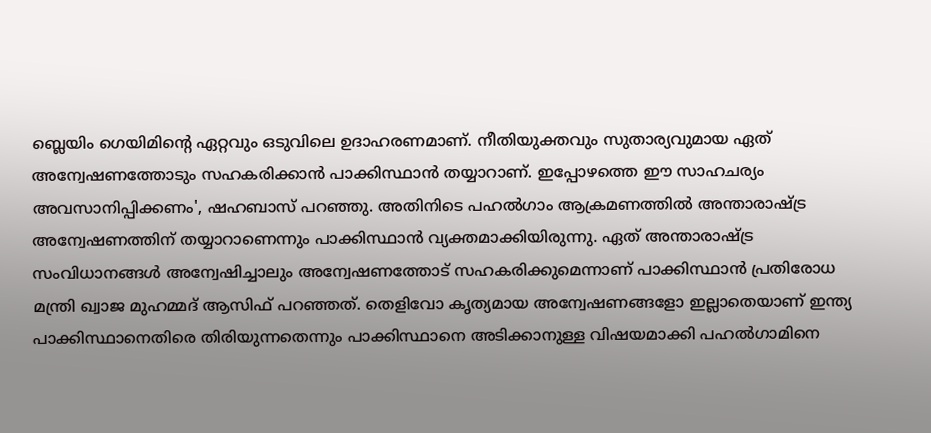ബ്ലെയിം ഗെയിമിന്റെ ഏറ്റവും ഒടുവിലെ ഉദാഹരണമാണ്. നീതിയുക്തവും സുതാര്യവുമായ ഏത് അന്വേഷണത്തോടും സഹകരിക്കാൻ പാക്കിസ്ഥാൻ തയ്യാറാണ്. ഇപ്പോഴത്തെ ഈ സാഹചര്യം അവസാനിപ്പിക്കണം', ഷഹബാസ് പറഞ്ഞു. അതിനിടെ പഹൽഗാം ആക്രമണത്തിൽ അന്താരാഷ്ട്ര അന്വേഷണത്തിന് തയ്യാറാണെന്നും പാക്കിസ്ഥാൻ വ്യക്തമാക്കിയിരുന്നു. ഏത് അന്താരാഷ്ട്ര സംവിധാനങ്ങൾ അന്വേഷിച്ചാലും അന്വേഷണത്തോട് സഹകരിക്കുമെന്നാണ് പാക്കിസ്ഥാൻ പ്രതിരോധ മന്ത്രി ഖ്വാജ മുഹമ്മദ് ആസിഫ് പറഞ്ഞത്. തെളിവോ കൃത്യമായ അന്വേഷണങ്ങളോ ഇല്ലാതെയാണ് ഇന്ത്യ പാക്കിസ്ഥാനെതിരെ തിരിയുന്നതെന്നും പാക്കിസ്ഥാനെ അടിക്കാനുള്ള വിഷയമാക്കി പഹൽഗാമിനെ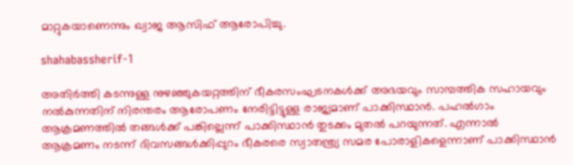മാറ്റുകയാണെന്നും ഖ്വാജ ആസിഫ് ആരോപിച്ചു.

shahabassherif-1

അതിർത്തി കടന്നുള്ള നുഴഞ്ഞുകയറ്റത്തിന് ഭീകരസംഘടനകൾക്ക് അഭയവും സാമ്പത്തിക സഹായവും നൽകുന്നതിന് നിരന്തരം ആരോപണം നേരിട്ടിട്ടുള്ള രാജ്യമാണ് പാക്കിസ്ഥാൻ. പഹൽഗാം ആക്രമണത്തിൽ തങ്ങൾക്ക് പങ്കില്ലെന്ന് പാക്കിസ്ഥാൻ തുടക്കം മുതൽ പറയുന്നത്. എന്നാൽ ആക്രമണം നടന്ന് ദിവസങ്ങൾക്കിപ്പുറം ഭീകരരെ സ്വാതന്ത്ര്യ സമര പോരാളികളെന്നാണ് പാക്കിസ്ഥാൻ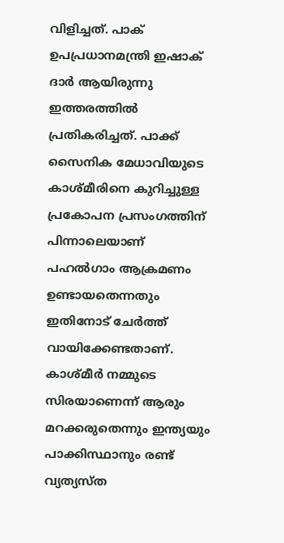വിളിച്ചത്. പാക് ഉപപ്രധാനമന്ത്രി ഇഷാക് ദാർ ആയിരുന്നു ഇത്തരത്തിൽ പ്രതികരിച്ചത്. പാക്ക് സൈനിക മേധാവിയുടെ കാശ്മീരിനെ കുറിച്ചുള്ള പ്രകോപന പ്രസംഗത്തിന് പിന്നാലെയാണ് പഹൽഗാം ആക്രമണം ഉണ്ടായതെന്നതും ഇതിനോട് ചേർത്ത് വായിക്കേണ്ടതാണ്. കാശ്മീർ നമ്മുടെ സിരയാണെന്ന് ആരും മറക്കരുതെന്നും ഇന്ത്യയും പാക്കിസ്ഥാനും രണ്ട് വ്യത്യസ്ത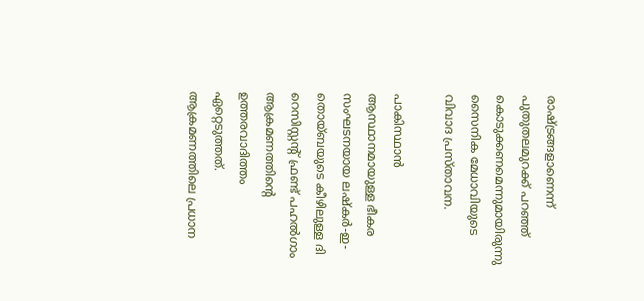രാഷ്ട്രങ്ങളാണെന്ന് പുതുതലമുറക്ക് പറഞ്ഞ് കൊടുക്കണമെന്നുമായിരുന്നു സൈനിക മേധാവിയുടെ വിവാദ പ്രസ്താവന.

പാകിസ്ഥാൻ ആസ്ഥാനമായുള്ള ഭീകര സംഘടനയായ ലഷ്‌കർ-ഇ-തൊയ്ബയുടെ കീഴിലുള്ള ദി റെസിസ്റ്റന്റ് ഫ്രണ്ട് പഹൽഗാം ആക്രമണത്തിന്റെ ഉത്തരവാദിത്തം ഏറ്റെടുത്തത്. ആക്രമണത്തിലെ പ്രധാന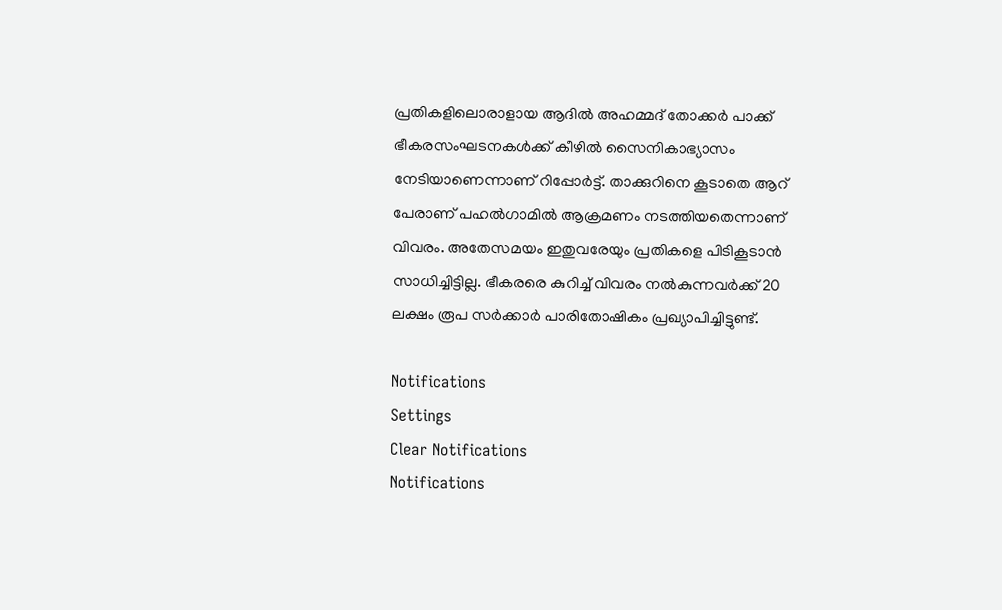പ്രതികളിലൊരാളായ ആദിൽ അഹമ്മദ് തോക്കർ പാക്ക് ഭീകരസംഘടനകൾക്ക് കീഴിൽ സൈനികാഭ്യാസം നേടിയാണെന്നാണ് റിപ്പോർട്ട്. താക്കുറിനെ കൂടാതെ ആറ് പേരാണ് പഹൽഗാമിൽ ആക്രമണം നടത്തിയതെന്നാണ് വിവരം. അതേസമയം ഇതുവരേയും പ്രതികളെ പിടികൂടാൻ സാധിച്ചിട്ടില്ല. ഭീകരരെ കുറിച്ച് വിവരം നൽകുന്നവർക്ക് 20 ലക്ഷം രൂപ സർക്കാർ പാരിതോഷികം പ്രഖ്യാപിച്ചിട്ടുണ്ട്.

Notifications
Settings
Clear Notifications
Notifications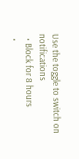Use the toggle to switch on notifications
  • Block for 8 hours
  •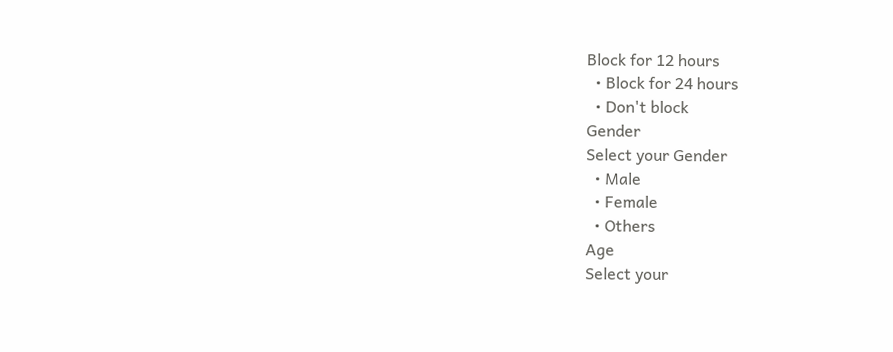Block for 12 hours
  • Block for 24 hours
  • Don't block
Gender
Select your Gender
  • Male
  • Female
  • Others
Age
Select your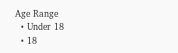Age Range
  • Under 18
  • 18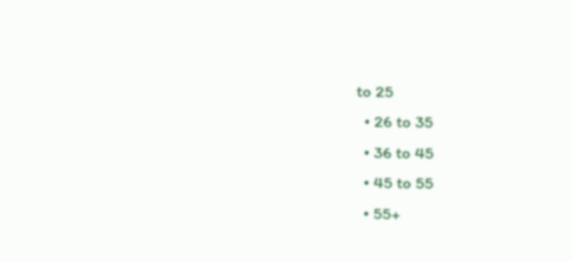to 25
  • 26 to 35
  • 36 to 45
  • 45 to 55
  • 55+